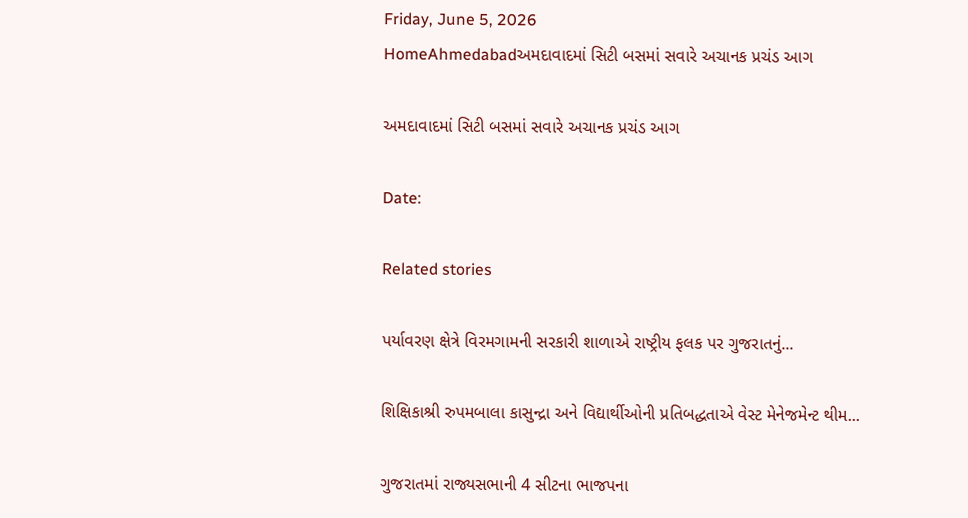Friday, June 5, 2026
HomeAhmedabadઅમદાવાદમાં સિટી બસમાં સવારે અચાનક પ્રચંડ આગ

અમદાવાદમાં સિટી બસમાં સવારે અચાનક પ્રચંડ આગ

Date:

Related stories

પર્યાવરણ ક્ષેત્રે વિરમગામની સરકારી શાળાએ રાષ્ટ્રીય ફલક પર ગુજરાતનું...

શિક્ષિકાશ્રી રુપમબાલા કાસુન્દ્રા અને વિદ્યાર્થીઓની પ્રતિબદ્ધતાએ વેસ્ટ મેનેજમેન્ટ થીમ...

ગુજરાતમાં રાજ્યસભાની 4 સીટના ભાજપના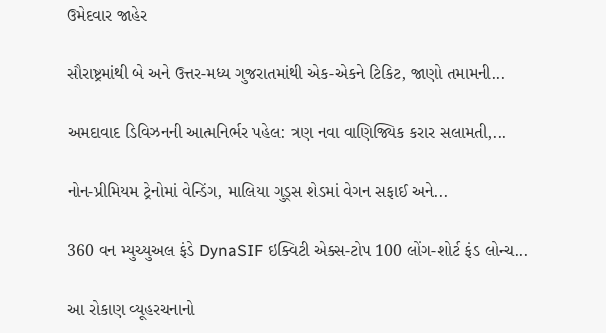ઉમેદવાર જાહેર

સૌરાષ્ટ્રમાંથી બે અને ઉત્તર-મધ્ય ગુજરાતમાંથી એક-એકને ટિકિટ, જાણો તમામની...

અમદાવાદ ડિવિઝનની આત્મનિર્ભર પહેલ: ત્રણ નવા વાણિજ્યિક કરાર સલામતી,...

નોન-પ્રીમિયમ ટ્રેનોમાં વેન્ડિંગ, માલિયા ગુડ્સ શેડમાં વેગન સફાઈ અને...

360 વન મ્યુચ્યુઅલ ફંડે DynaSIF ઇક્વિટી એક્સ-ટોપ 100 લોંગ-શોર્ટ ફંડ લોન્ચ...

આ રોકાણ વ્યૂહરચનાનો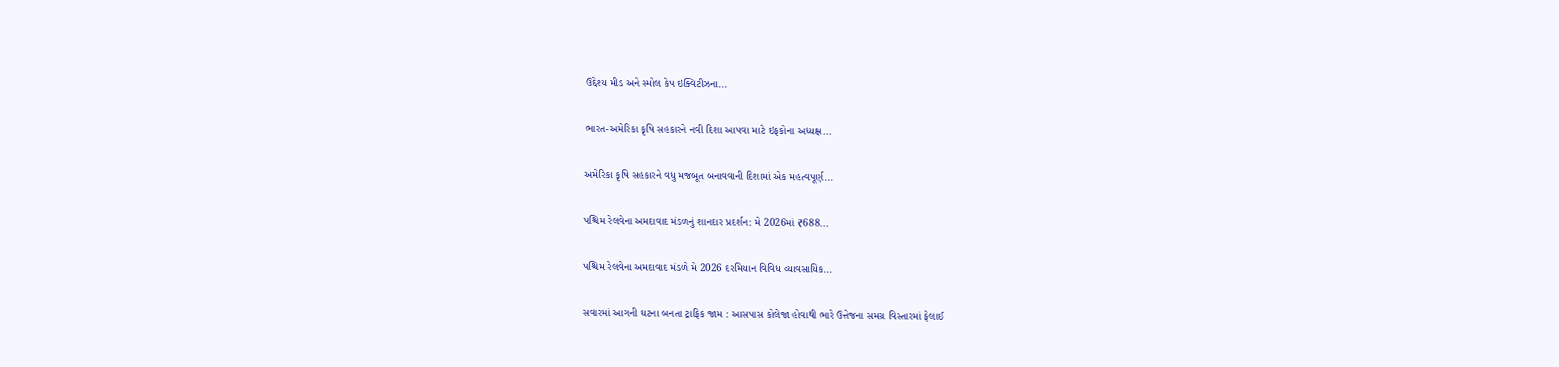ઉદ્દેશ્ય મીડ અને સ્મોલ કેપ ઇક્વિટીઝના...

ભારત-અમેરિકા કૃષિ સહકારને નવી દિશા આપવા માટે ઇફકોના અધ્યક્ષ...

અમેરિકા કૃષિ સહકારને વધુ મજબૂત બનાવવાની દિશામાં એક મહત્વપૂર્ણ...

પશ્ચિમ રેલવેના અમદાવાદ મંડળનું શાનદાર પ્રદર્શન: મે 2026માં ₹688...

પશ્ચિમ રેલવેના અમદાવાદ મંડળે મે 2026 દરમિયાન વિવિધ વ્યાવસાયિક...

સવારમાં આગની ઘટના બનતા ટ્રાફિક જામ : આસપાસ કોલેજા હોવાથી ભારે ઉત્તેજના સમગ્ર વિસ્તારમાં ફેલાઈ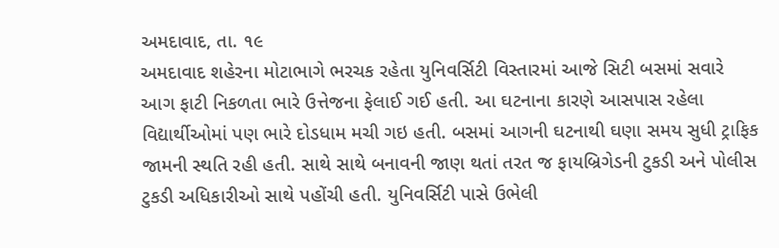અમદાવાદ, તા. ૧૯
અમદાવાદ શહેરના મોટાભાગે ભરચક રહેતા યુનિવર્સિટી વિસ્તારમાં આજે સિટી બસમાં સવારે આગ ફાટી નિકળતા ભારે ઉત્તેજના ફેલાઈ ગઈ હતી. આ ઘટનાના કારણે આસપાસ રહેલા વિદ્યાર્થીઓમાં પણ ભારે દોડધામ મચી ગઇ હતી. બસમાં આગની ઘટનાથી ઘણા સમય સુધી ટ્રાફિક જામની સ્થતિ રહી હતી. સાથે સાથે બનાવની જાણ થતાં તરત જ ફાયબ્રિગેડની ટુકડી અને પોલીસ ટુકડી અધિકારીઓ સાથે પહોંચી હતી. યુનિવર્સિટી પાસે ઉભેલી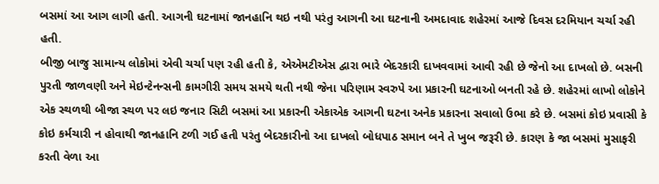બસમાં આ આગ લાગી હતી. આગની ઘટનામાં જાનહાનિ થઇ નથી પરંતુ આગની આ ઘટનાની અમદાવાદ શહેરમાં આજે દિવસ દરમિયાન ચર્ચા રહી હતી.
બીજી બાજુ સામાન્ય લોકોમાં એવી ચર્ચા પણ રહી હતી કે, એએમટીએસ દ્વારા ભારે બેદરકારી દાખવવામાં આવી રહી છે જેનો આ દાખલો છે. બસની પુરતી જાળવણી અને મેઇન્ટેનન્સની કામગીરી સમય સમયે થતી નથી જેના પરિણામ સ્વરુપે આ પ્રકારની ઘટનાઓ બનતી રહે છે. શહેરમાં લાખો લોકોને એક સ્થળથી બીજા સ્થળ પર લઇ જનાર સિટી બસમાં આ પ્રકારની એકાએક આગની ઘટના અનેક પ્રકારના સવાલો ઉભા કરે છે. બસમાં કોઇ પ્રવાસી કે કોઇ કર્મચારી ન હોવાથી જાનહાનિ ટળી ગઈ હતી પરંતુ બેદરકારીનો આ દાખલો બોધપાઠ સમાન બને તે ખુબ જરૂરી છે. કારણ કે જા બસમાં મુસાફરી કરતી વેળા આ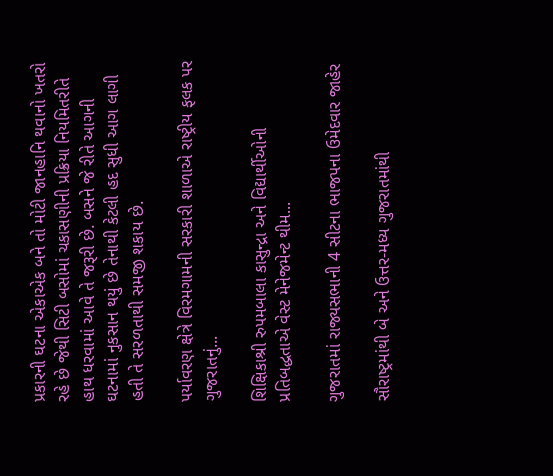પ્રકારની ઘટના એકાએક બને તો મોટી જાનહાનિ થવાનો ખતરો રહે છે જેથી સિટી બસોમાં ચકાસણીની પ્રક્રિયા નિયમિતરીતે હાથ ધરવામાં આવે તે જરૂરી છે. બસને જે રીતે આગની ઘટનામાં નુકસાન થયું છે તેનાથી કેટલી હદ સુધી આગ લાગી હતી તે સરળતાથી સમજી શકાય છે.

પર્યાવરણ ક્ષેત્રે વિરમગામની સરકારી શાળાએ રાષ્ટ્રીય ફલક પર ગુજરાતનું...

શિક્ષિકાશ્રી રુપમબાલા કાસુન્દ્રા અને વિદ્યાર્થીઓની પ્રતિબદ્ધતાએ વેસ્ટ મેનેજમેન્ટ થીમ...

ગુજરાતમાં રાજ્યસભાની 4 સીટના ભાજપના ઉમેદવાર જાહેર

સૌરાષ્ટ્રમાંથી બે અને ઉત્તર-મધ્ય ગુજરાતમાંથી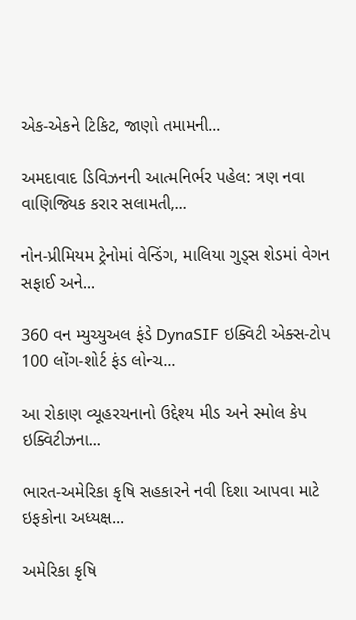એક-એકને ટિકિટ, જાણો તમામની...

અમદાવાદ ડિવિઝનની આત્મનિર્ભર પહેલ: ત્રણ નવા વાણિજ્યિક કરાર સલામતી,...

નોન-પ્રીમિયમ ટ્રેનોમાં વેન્ડિંગ, માલિયા ગુડ્સ શેડમાં વેગન સફાઈ અને...

360 વન મ્યુચ્યુઅલ ફંડે DynaSIF ઇક્વિટી એક્સ-ટોપ 100 લોંગ-શોર્ટ ફંડ લોન્ચ...

આ રોકાણ વ્યૂહરચનાનો ઉદ્દેશ્ય મીડ અને સ્મોલ કેપ ઇક્વિટીઝના...

ભારત-અમેરિકા કૃષિ સહકારને નવી દિશા આપવા માટે ઇફકોના અધ્યક્ષ...

અમેરિકા કૃષિ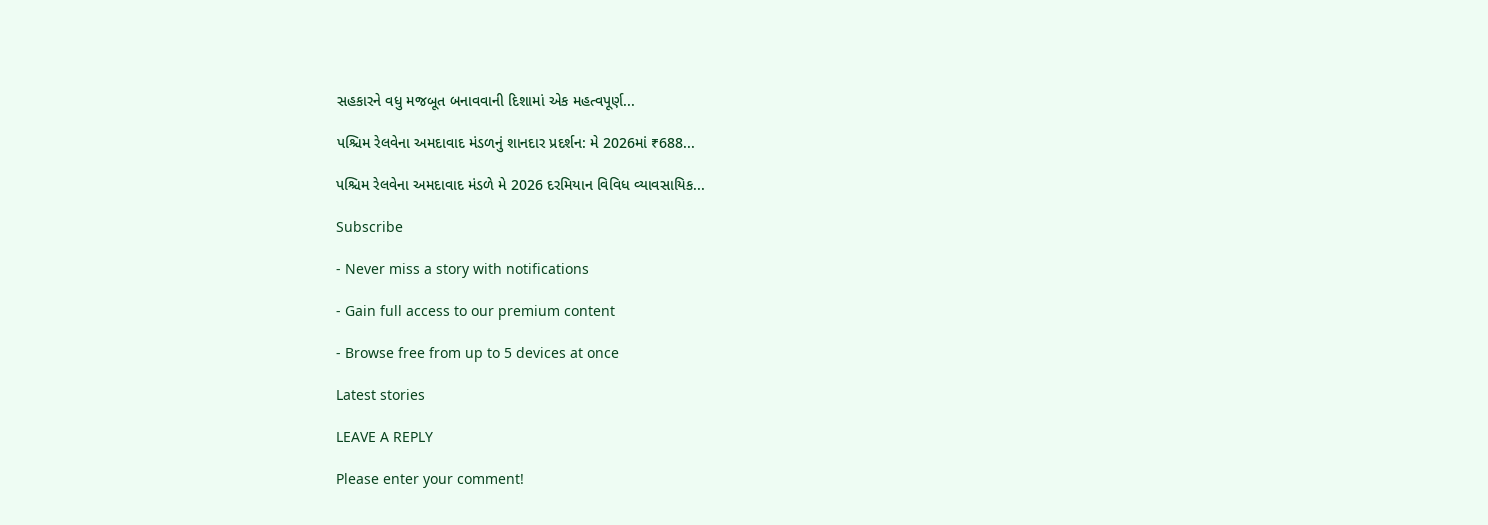સહકારને વધુ મજબૂત બનાવવાની દિશામાં એક મહત્વપૂર્ણ...

પશ્ચિમ રેલવેના અમદાવાદ મંડળનું શાનદાર પ્રદર્શન: મે 2026માં ₹688...

પશ્ચિમ રેલવેના અમદાવાદ મંડળે મે 2026 દરમિયાન વિવિધ વ્યાવસાયિક...

Subscribe

- Never miss a story with notifications

- Gain full access to our premium content

- Browse free from up to 5 devices at once

Latest stories

LEAVE A REPLY

Please enter your comment!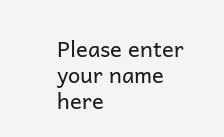Please enter your name here